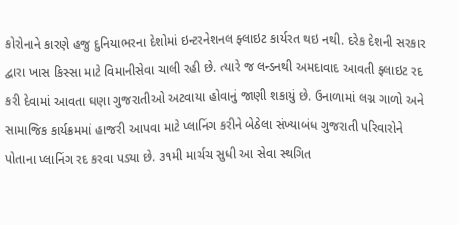કોરોનાને કારણે હજુ દુનિયાભરના દેશોમાં ઇન્ટરનેશનલ ફ્લાઇટ કાર્યરત થઇ નથી. દરેક દેશની સરકાર દ્વારા ખાસ કિસ્સા માટે વિમાનીસેવા ચાલી રહી છે. ત્યારે જ લન્ડનથી અમદાવાદ આવતી ફ્લાઇટ રદ કરી દેવામાં આવતા ઘણા ગુજરાતીઓ અટવાયા હોવાનું જાણી શકાયું છે. ઉનાળામાં લગ્ન ગાળો અને સામાજિક કાર્યક્રમમાં હાજરી આપવા માટે પ્લાનિંગ કરીને બેઠેલા સંખ્યાબંધ ગુજરાતી પરિવારોને પોતાના પ્લાનિંગ રદ કરવા પડ્યા છે. ૩૧મી માર્ચચ સુધી આ સેવા સ્થગિત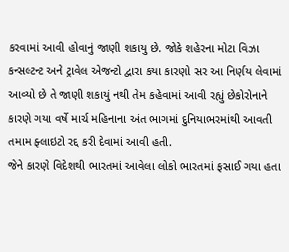કરવામાં આવી હોવાનું જાણી શકાયુ છે. જોકે શહેરના મોટા વિઝા કન્સલ્ટન્ટ અને ટ્રાવેલ એજન્ટો દ્વારા કયા કારણો સર આ નિર્ણય લેવામાં આવ્યો છે તે જાણી શકાયું નથી તેમ કહેવામાં આવી રહ્યું છેકોરોનાને કારણે ગયા વર્ષે માર્ચ મહિનાના અંત ભાગમાં દુનિયાભરમાંથી આવતી તમામ ફ્લાઇટો રદ્દ કરી દેવામાં આવી હતી.
જેને કારણે વિદેશથી ભારતમાં આવેલા લોકો ભારતમાં ફસાઈ ગયા હતા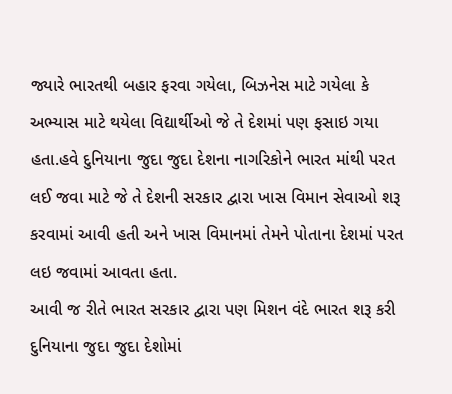જ્યારે ભારતથી બહાર ફરવા ગયેલા, બિઝનેસ માટે ગયેલા કે અભ્યાસ માટે થયેલા વિદ્યાર્થીઓ જે તે દેશમાં પણ ફસાઇ ગયા હતા.હવે દુનિયાના જુદા જુદા દેશના નાગરિકોને ભારત માંથી પરત લઈ જવા માટે જે તે દેશની સરકાર દ્વારા ખાસ વિમાન સેવાઓ શરૂ કરવામાં આવી હતી અને ખાસ વિમાનમાં તેમને પોતાના દેશમાં પરત લઇ જવામાં આવતા હતા.
આવી જ રીતે ભારત સરકાર દ્વારા પણ મિશન વંદે ભારત શરૂ કરી દુનિયાના જુદા જુદા દેશોમાં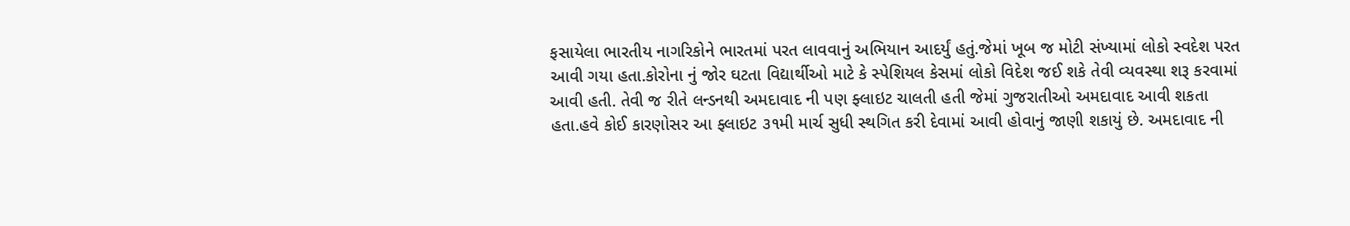ફસાયેલા ભારતીય નાગરિકોને ભારતમાં પરત લાવવાનું અભિયાન આદર્યું હતું.જેમાં ખૂબ જ મોટી સંખ્યામાં લોકો સ્વદેશ પરત આવી ગયા હતા.કોરોના નું જોર ઘટતા વિદ્યાર્થીઓ માટે કે સ્પેશિયલ કેસમાં લોકો વિદેશ જઈ શકે તેવી વ્યવસ્થા શરૂ કરવામાં આવી હતી. તેવી જ રીતે લન્ડનથી અમદાવાદ ની પણ ફ્લાઇટ ચાલતી હતી જેમાં ગુજરાતીઓ અમદાવાદ આવી શકતા હતા.હવે કોઈ કારણોસર આ ફ્લાઇટ ૩૧મી માર્ચ સુધી સ્થગિત કરી દેવામાં આવી હોવાનું જાણી શકાયું છે. અમદાવાદ ની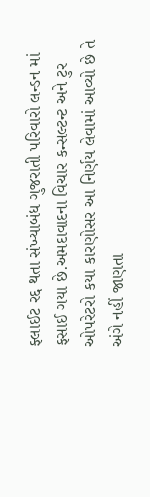ફ્લાઈટ રદ્દ થતા સંખ્યાબંધ ગુજરાતી પરિવારો લન્ડન માં ફસાઈ ગયા છે.અમદાવાદના વિચાર કન્સલ્ટન્ટ અને ટુર ઓપરેટરો કયા કારણોસર આ નિર્ણય લેવામાં આવ્યો છે તે અંગે નહીં જાણતા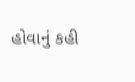હોવાનું કહી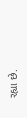રહ્યા છે.